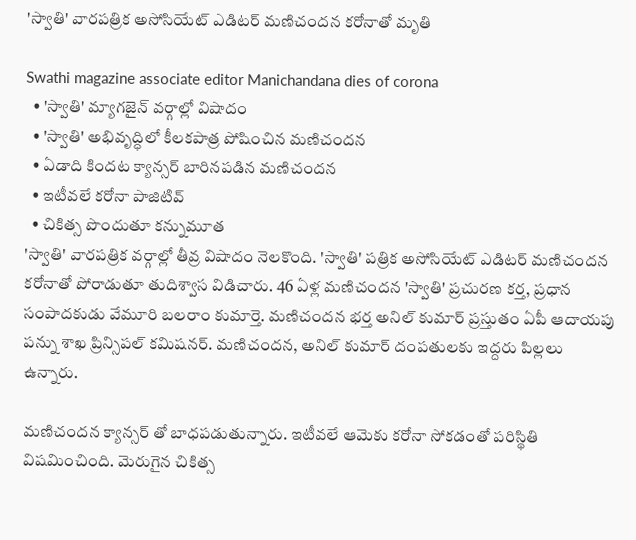'స్వాతి' వారపత్రిక అసోసియేట్ ఎడిటర్ మణిచందన కరోనాతో మృతి

Swathi magazine associate editor Manichandana dies of corona
  • 'స్వాతి' మ్యాగజైన్ వర్గాల్లో విషాదం
  • 'స్వాతి' అభివృద్ధిలో కీలకపాత్ర పోషించిన మణిచందన
  • ఏడాది కిందట క్యాన్సర్ బారినపడిన మణిచందన
  • ఇటీవలే కరోనా పాజిటివ్
  • చికిత్స పొందుతూ కన్నుమూత
'స్వాతి' వారపత్రిక వర్గాల్లో తీవ్ర విషాదం నెలకొంది. 'స్వాతి' పత్రిక అసోసియేట్ ఎడిటర్ మణిచందన కరోనాతో పోరాడుతూ తుదిశ్వాస విడిచారు. 46 ఏళ్ల మణిచందన 'స్వాతి' ప్రచురణ కర్త, ప్రధాన సంపాదకుడు వేమూరి బలరాం కుమార్తె. మణిచందన భర్త అనిల్ కుమార్ ప్రస్తుతం ఏపీ ఆదాయపు పన్ను శాఖ ప్రిన్సిపల్ కమిషనర్. మణిచందన, అనిల్ కుమార్ దంపతులకు ఇద్దరు పిల్లలు ఉన్నారు.

మణిచందన క్యాన్సర్ తో బాధపడుతున్నారు. ఇటీవలే ఆమెకు కరోనా సోకడంతో పరిస్థితి విషమించింది. మెరుగైన చికిత్స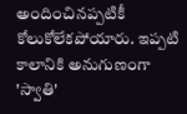అందించినప్పటికీ కోలుకోలేకపోయారు. ఇప్పటి కాలానికి అనుగుణంగా 'స్వాతి'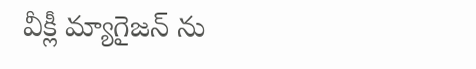వీక్లీ మ్యాగైజన్ ను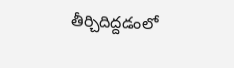తీర్చిదిద్దడంలో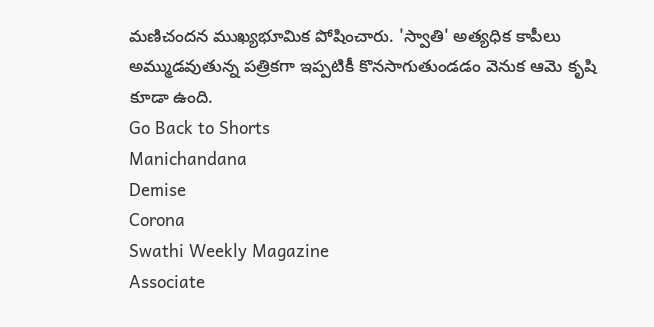మణిచందన ముఖ్యభూమిక పోషించారు. 'స్వాతి' అత్యధిక కాపీలు అమ్ముడవుతున్న పత్రికగా ఇప్పటికీ కొనసాగుతుండడం వెనుక ఆమె కృషి కూడా ఉంది.
Go Back to Shorts
Manichandana
Demise
Corona
Swathi Weekly Magazine
Associate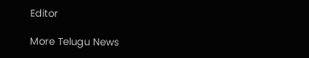Editor

More Telugu News